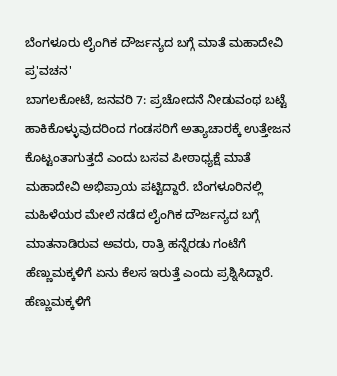ಬೆಂಗಳೂರು ಲೈಂಗಿಕ ದೌರ್ಜನ್ಯದ ಬಗ್ಗೆ ಮಾತೆ ಮಹಾದೇವಿ ಪ್ರ'ವಚನ'
ಬಾಗಲಕೋಟೆ, ಜನವರಿ 7: ಪ್ರಚೋದನೆ ನೀಡುವಂಥ ಬಟ್ಟೆ ಹಾಕಿಕೊಳ್ಳುವುದರಿಂದ ಗಂಡಸರಿಗೆ ಅತ್ಯಾಚಾರಕ್ಕೆ ಉತ್ತೇಜನ ಕೊಟ್ಟಂತಾಗುತ್ತದೆ ಎಂದು ಬಸವ ಪೀಠಾಧ್ಯಕ್ಷೆ ಮಾತೆ ಮಹಾದೇವಿ ಅಭಿಪ್ರಾಯ ಪಟ್ಟಿದ್ದಾರೆ. ಬೆಂಗಳೂರಿನಲ್ಲಿ ಮಹಿಳೆಯರ ಮೇಲೆ ನಡೆದ ಲೈಂಗಿಕ ದೌರ್ಜನ್ಯದ ಬಗ್ಗೆ ಮಾತನಾಡಿರುವ ಅವರು, ರಾತ್ರಿ ಹನ್ನೆರಡು ಗಂಟೆಗೆ ಹೆಣ್ಣುಮಕ್ಕಳಿಗೆ ಏನು ಕೆಲಸ ಇರುತ್ತೆ ಎಂದು ಪ್ರಶ್ನಿಸಿದ್ದಾರೆ.
ಹೆಣ್ಣುಮಕ್ಕಳಿಗೆ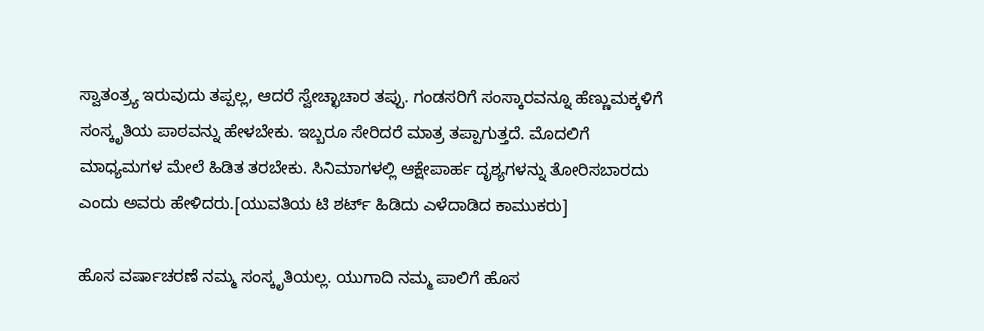ಸ್ವಾತಂತ್ರ್ಯ ಇರುವುದು ತಪ್ಪಲ್ಲ, ಆದರೆ ಸ್ವೇಚ್ಛಾಚಾರ ತಪ್ಪು. ಗಂಡಸರಿಗೆ ಸಂಸ್ಕಾರವನ್ನೂ ಹೆಣ್ಣುಮಕ್ಕಳಿಗೆ ಸಂಸ್ಕೃತಿಯ ಪಾಠವನ್ನು ಹೇಳಬೇಕು. ಇಬ್ಬರೂ ಸೇರಿದರೆ ಮಾತ್ರ ತಪ್ಪಾಗುತ್ತದೆ. ಮೊದಲಿಗೆ ಮಾಧ್ಯಮಗಳ ಮೇಲೆ ಹಿಡಿತ ತರಬೇಕು. ಸಿನಿಮಾಗಳಲ್ಲಿ ಆಕ್ಷೇಪಾರ್ಹ ದೃಶ್ಯಗಳನ್ನು ತೋರಿಸಬಾರದು ಎಂದು ಅವರು ಹೇಳಿದರು.[ಯುವತಿಯ ಟಿ ಶರ್ಟ್ ಹಿಡಿದು ಎಳೆದಾಡಿದ ಕಾಮುಕರು]

ಹೊಸ ವರ್ಷಾಚರಣೆ ನಮ್ಮ ಸಂಸ್ಕೃತಿಯಲ್ಲ. ಯುಗಾದಿ ನಮ್ಮ ಪಾಲಿಗೆ ಹೊಸ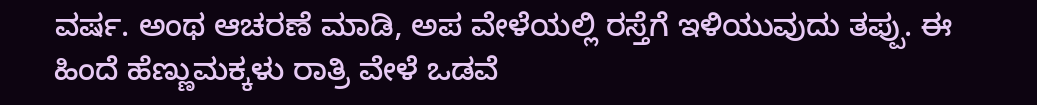ವರ್ಷ. ಅಂಥ ಆಚರಣೆ ಮಾಡಿ, ಅಪ ವೇಳೆಯಲ್ಲಿ ರಸ್ತೆಗೆ ಇಳಿಯುವುದು ತಪ್ಪು. ಈ ಹಿಂದೆ ಹೆಣ್ಣುಮಕ್ಕಳು ರಾತ್ರಿ ವೇಳೆ ಒಡವೆ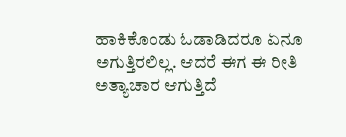ಹಾಕಿಕೊಂಡು ಓಡಾಡಿದರೂ ಏನೂ ಅಗುತ್ತಿರಲಿಲ್ಲ. ಆದರೆ ಈಗ ಈ ರೀತಿ ಅತ್ಯಾಚಾರ ಆಗುತ್ತಿದೆ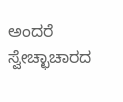ಅಂದರೆ ಸ್ವೇಚ್ಛಾಚಾರದ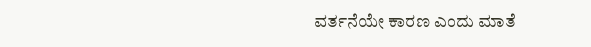ವರ್ತನೆಯೇ ಕಾರಣ ಎಂದು ಮಾತೆ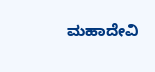ಮಹಾದೇವಿ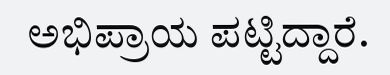ಅಭಿಪ್ರಾಯ ಪಟ್ಟಿದ್ದಾರೆ.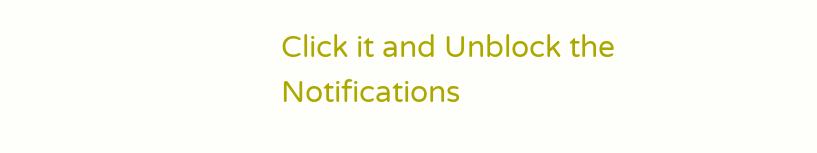Click it and Unblock the Notifications